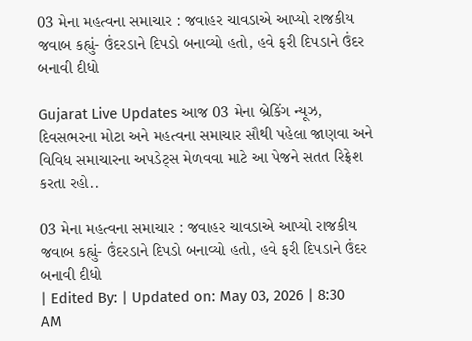03 મેના મહત્વના સમાચાર : જવાહર ચાવડાએ આપ્યો રાજકીય જવાબ કહ્યું- ઉંદરડાને દિપડો બનાવ્યો હતો, હવે ફરી દિપડાને ઉંદર બનાવી દીધો

Gujarat Live Updates આજ 03 મેના બ્રેકિંગ ન્યૂઝ, દિવસભરના મોટા અને મહત્વના સમાચાર સૌથી પહેલા જાણવા અને વિવિધ સમાચારના અપડેટ્સ મેળવવા માટે આ પેજને સતત રિફ્રેશ કરતા રહો..

03 મેના મહત્વના સમાચાર : જવાહર ચાવડાએ આપ્યો રાજકીય જવાબ કહ્યું- ઉંદરડાને દિપડો બનાવ્યો હતો, હવે ફરી દિપડાને ઉંદર બનાવી દીધો
| Edited By: | Updated on: May 03, 2026 | 8:30 AM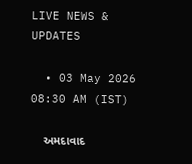LIVE NEWS & UPDATES

  • 03 May 2026 08:30 AM (IST)

    અમદાવાદ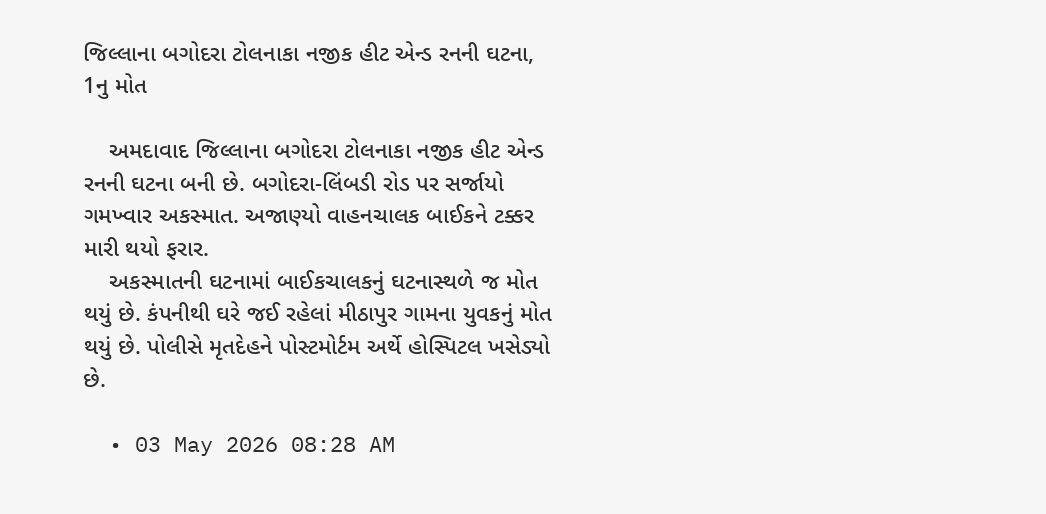જિલ્લાના બગોદરા ટોલનાકા નજીક હીટ એન્ડ રનની ઘટના, 1નુ મોત

    અમદાવાદ જિલ્લાના બગોદરા ટોલનાકા નજીક હીટ એન્ડ રનની ઘટના બની છે. બગોદરા-લિંબડી રોડ પર સર્જાયો ગમખ્વાર અકસ્માત. અજાણ્યો વાહનચાલક બાઈકને ટક્કર મારી થયો ફરાર.
    અકસ્માતની ઘટનામાં બાઈકચાલકનું ઘટનાસ્થળે જ મોત થયું છે. કંપનીથી ઘરે જઈ રહેલાં મીઠાપુર ગામના યુવકનું મોત થયું છે. પોલીસે મૃતદેહને પોસ્ટમોર્ટમ અર્થે હોસ્પિટલ ખસેડ્યો છે.

  • 03 May 2026 08:28 AM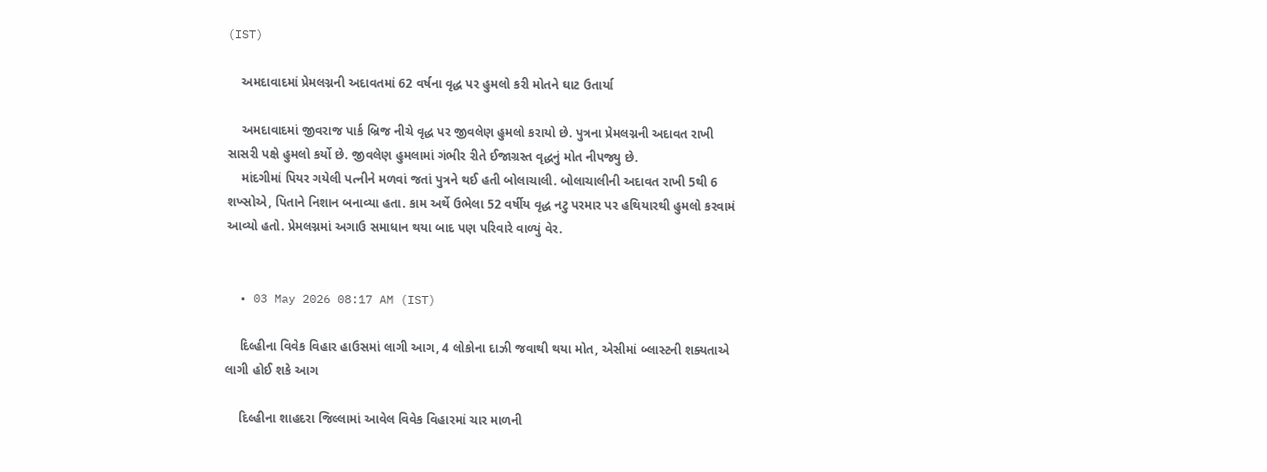(IST)

    અમદાવાદમાં પ્રેમલગ્નની અદાવતમાં 62 વર્ષના વૃદ્ધ પર હુમલો કરી મોતને ઘાટ ઉતાર્યા

    અમદાવાદમાં જીવરાજ પાર્ક બ્રિજ નીચે વૃદ્ધ પર જીવલેણ હુમલો કરાયો છે. પુત્રના પ્રેમલગ્નની અદાવત રાખી સાસરી પક્ષે હુમલો કર્યો છે. જીવલેણ હુમલામાં ગંભીર રીતે ઈજાગ્રસ્ત વૃદ્ધનું મોત નીપજ્યુ છે.
    માંદગીમાં પિયર ગયેલી પત્નીને મળવાં જતાં પુત્રને થઈ હતી બોલાચાલી. બોલાચાલીની અદાવત રાખી 5થી 6 શખ્સોએ, પિતાને નિશાન બનાવ્યા હતા. કામ અર્થે ઉભેલા 52 વર્ષીય વૃદ્ધ નટુ પરમાર પર હથિયારથી હુમલો કરવામં આવ્યો હતો. પ્રેમલગ્નમાં અગાઉ સમાધાન થયા બાદ પણ પરિવારે વાળ્યું વેર.


  • 03 May 2026 08:17 AM (IST)

    દિલ્હીના વિવેક વિહાર હાઉસમાં લાગી આગ, 4 લોકોના દાઝી જવાથી થયા મોત, એસીમાં બ્લાસ્ટની શક્યતાએ લાગી હોઈ શકે આગ

    દિલ્હીના શાહદરા જિલ્લામાં આવેલ વિવેક વિહારમાં ચાર માળની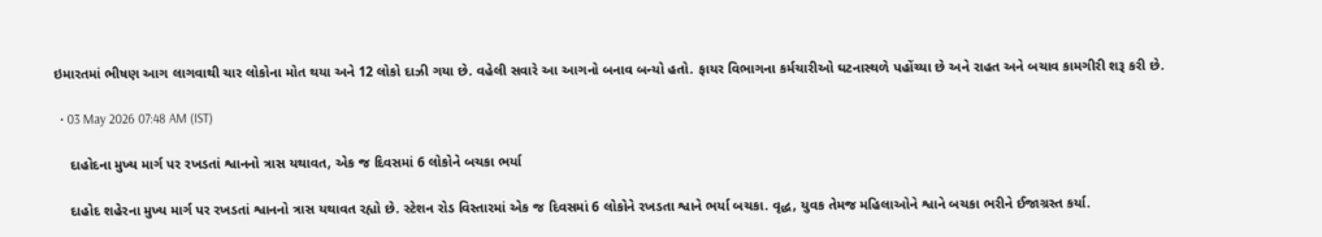ઇમારતમાં ભીષણ આગ લાગવાથી ચાર લોકોના મોત થયા અને 12 લોકો દાઝી ગયા છે. વહેલી સવારે આ આગનો બનાવ બન્યો હતો. ફાયર વિભાગના કર્મચારીઓ ઘટનાસ્થળે પહોંચ્યા છે અને રાહત અને બચાવ કામગીરી શરૂ કરી છે.

  • 03 May 2026 07:48 AM (IST)

    દાહોદના મુખ્ય માર્ગ પર રખડતાં શ્વાનનો ત્રાસ યથાવત, એક જ દિવસમાં 6 લોકોને બચકા ભર્યા

    દાહોદ શહેરના મુખ્ય માર્ગ પર રખડતાં શ્વાનનો ત્રાસ યથાવત રહ્યો છે. સ્ટેશન રોડ વિસ્તારમાં એક જ દિવસમાં 6 લોકોને રખડતા શ્વાને ભર્યા બચકા. વૃદ્ધ, યુવક તેમજ મહિલાઓને શ્વાને બચકા ભરીને ઈજાગ્રસ્ત કર્યા.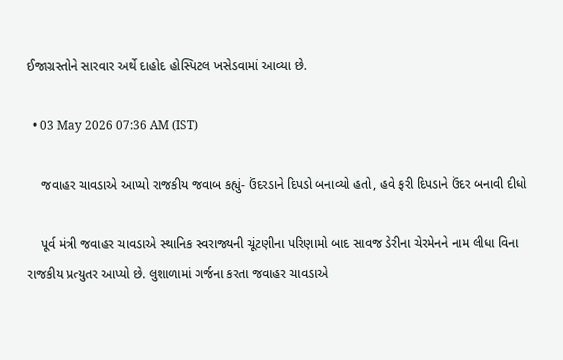ઈજાગ્રસ્તોને સારવાર અર્થે દાહોદ હોસ્પિટલ ખસેડવામાં આવ્યા છે.

  • 03 May 2026 07:36 AM (IST)

    જવાહર ચાવડાએ આપ્યો રાજકીય જવાબ કહ્યું- ઉંદરડાને દિપડો બનાવ્યો હતો, હવે ફરી દિપડાને ઉંદર બનાવી દીધો

    પૂર્વ મંત્રી જવાહર ચાવડાએ સ્થાનિક સ્વરાજ્યની ચૂંટણીના પરિણામો બાદ સાવજ ડેરીના ચેરમેનને નામ લીધા વિના રાજકીય પ્રત્યુતર આપ્યો છે. લુશાળામાં ગર્જના કરતા જવાહર ચાવડાએ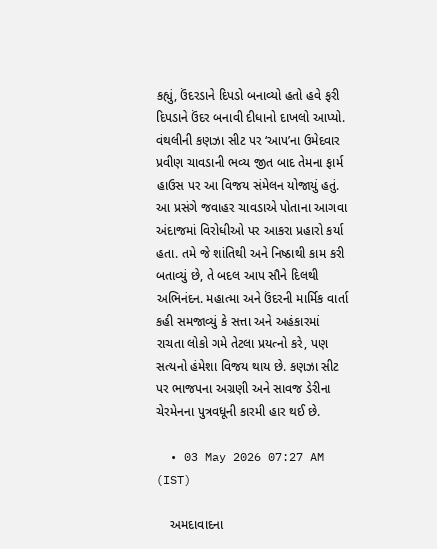કહ્યું, ઉંદરડાને દિપડો બનાવ્યો હતો હવે ફરી દિપડાને ઉંદર બનાવી દીધાનો દાખલો આપ્યો. વંથલીની કણઝા સીટ પર ‘આપ’ના ઉમેદવાર પ્રવીણ ચાવડાની ભવ્ય જીત બાદ તેમના ફાર્મ હાઉસ પર આ વિજય સંમેલન યોજાયું હતું. આ પ્રસંગે જવાહર ચાવડાએ પોતાના આગવા અંદાજમાં વિરોધીઓ પર આકરા પ્રહારો કર્યા હતા. તમે જે શાંતિથી અને નિષ્ઠાથી કામ કરી બતાવ્યું છે, તે બદલ આપ સૌને દિલથી અભિનંદન. મહાત્મા અને ઉંદરની માર્મિક વાર્તા કહી સમજાવ્યું કે સત્તા અને અહંકારમાં રાચતા લોકો ગમે તેટલા પ્રયત્નો કરે, પણ સત્યનો હંમેશા વિજય થાય છે. કણઝા સીટ પર ભાજપના અગ્રણી અને સાવજ ડેરીના ચેરમેનના પુત્રવધૂની કારમી હાર થઈ છે.

  • 03 May 2026 07:27 AM (IST)

    અમદાવાદના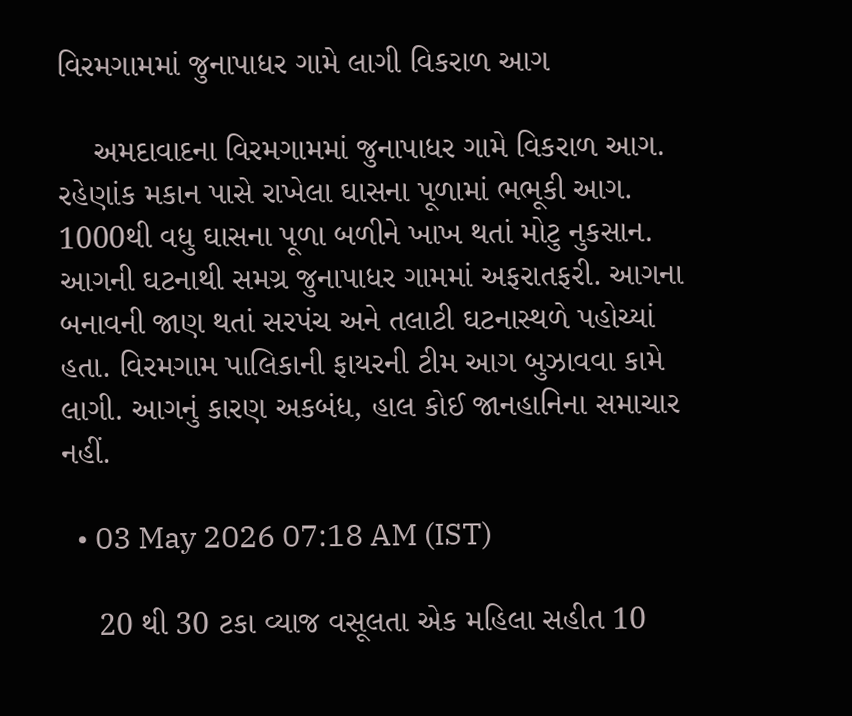વિરમગામમાં જુનાપાધર ગામે લાગી વિકરાળ આગ

    અમદાવાદના વિરમગામમાં જુનાપાધર ગામે વિકરાળ આગ. રહેણાંક મકાન પાસે રાખેલા ઘાસના પૂળામાં ભભૂકી આગ. 1000થી વધુ ઘાસના પૂળા બળીને ખાખ થતાં મોટુ નુકસાન. આગની ઘટનાથી સમગ્ર જુનાપાધર ગામમાં અફરાતફરી. આગના બનાવની જાણ થતાં સરપંચ અને તલાટી ઘટનાસ્થળે પહોચ્યાં હતા. વિરમગામ પાલિકાની ફાયરની ટીમ આગ બુઝાવવા કામે લાગી. આગનું કારણ અકબંધ, હાલ કોઈ જાનહાનિના સમાચાર નહીં.

  • 03 May 2026 07:18 AM (IST)

    20 થી 30 ટકા વ્યાજ વસૂલતા એક મહિલા સહીત 10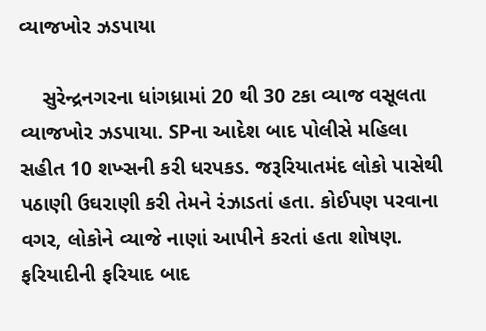વ્યાજખોર ઝડપાયા

    સુરેન્દ્રનગરના ધાંગધ્રામાં 20 થી 30 ટકા વ્યાજ વસૂલતા વ્યાજખોર ઝડપાયા. SPના આદેશ બાદ પોલીસે મહિલા સહીત 10 શખ્સની કરી ધરપકડ. જરૂરિયાતમંદ લોકો પાસેથી પઠાણી ઉઘરાણી કરી તેમને રંઝાડતાં હતા. કોઈપણ પરવાના વગર, લોકોને વ્યાજે નાણાં આપીને કરતાં હતા શોષણ. ફરિયાદીની ફરિયાદ બાદ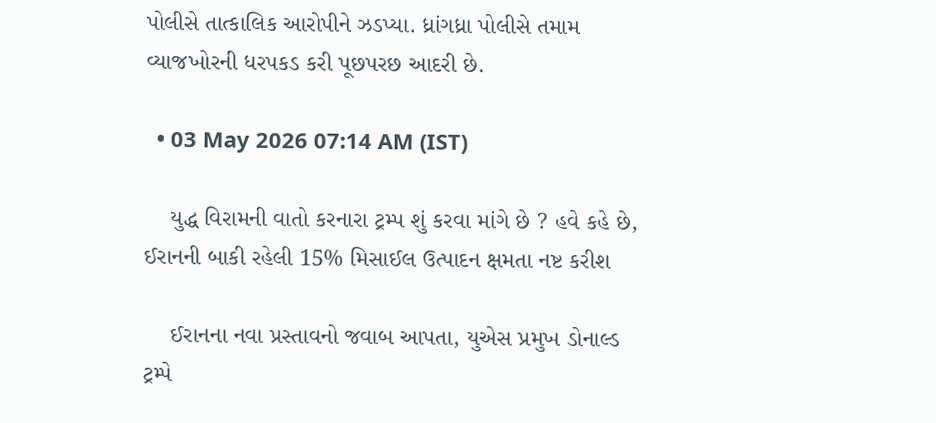પોલીસે તાત્કાલિક આરોપીને ઝડપ્યા. ધ્રાંગધ્રા પોલીસે તમામ વ્યાજખોરની ધરપકડ કરી પૂછપરછ આદરી છે.

  • 03 May 2026 07:14 AM (IST)

    યુદ્ધ વિરામની વાતો કરનારા ટ્રમ્પ શું કરવા માંગે છે ? હવે કહે છે, ઈરાનની બાકી રહેલી 15% મિસાઈલ ઉત્પાદન ક્ષમતા નષ્ટ કરીશ

    ઈરાનના નવા પ્રસ્તાવનો જવાબ આપતા, યુએસ પ્રમુખ ડોનાલ્ડ ટ્રમ્પે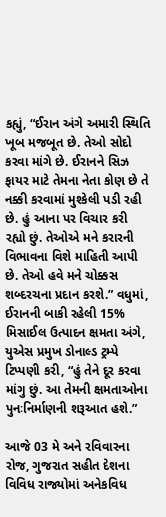કહ્યું, “ઈરાન અંગે અમારી સ્થિતિ ખૂબ મજબૂત છે. તેઓ સોદો કરવા માંગે છે. ઈરાનને સિઝ ફાયર માટે તેમના નેતા કોણ છે તે નક્કી કરવામાં મુશ્કેલી પડી રહી છે. હું આના પર વિચાર કરી રહ્યો છું. તેઓએ મને કરારની વિભાવના વિશે માહિતી આપી છે. તેઓ હવે મને ચોક્કસ શબ્દરચના પ્રદાન કરશે.” વધુમાં, ઈરાનની બાકી રહેલી 15% મિસાઈલ ઉત્પાદન ક્ષમતા અંગે, યુએસ પ્રમુખ ડોનાલ્ડ ટ્રમ્પે ટિપ્પણી કરી, “હું તેને દૂર કરવા માંગુ છું. આ તેમની ક્ષમતાઓના પુનઃનિર્માણની શરૂઆત હશે.”

આજે 03 મે અને રવિવારના રોજ, ગુજરાત સહીત દેશના વિવિધ રાજ્યોમાં અનેકવિધ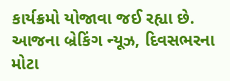કાર્યક્રમો યોજાવા જઈ રહ્યા છે. આજના બ્રેકિંગ ન્યૂઝ, દિવસભરના મોટા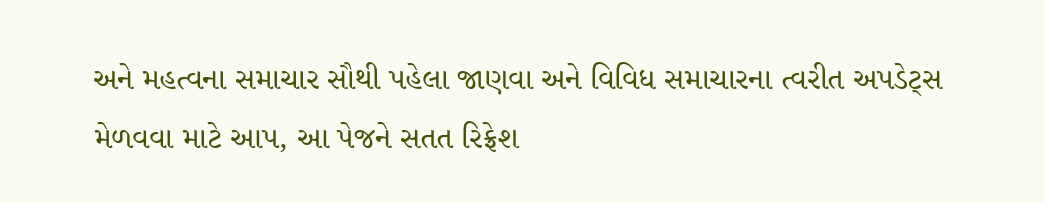અને મહત્વના સમાચાર સૌથી પહેલા જાણવા અને વિવિધ સમાચારના ત્વરીત અપડેટ્સ મેળવવા માટે આપ, આ પેજને સતત રિફ્રેશ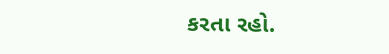કરતા રહો.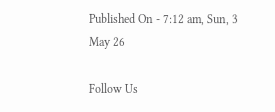Published On - 7:12 am, Sun, 3 May 26

Follow Us